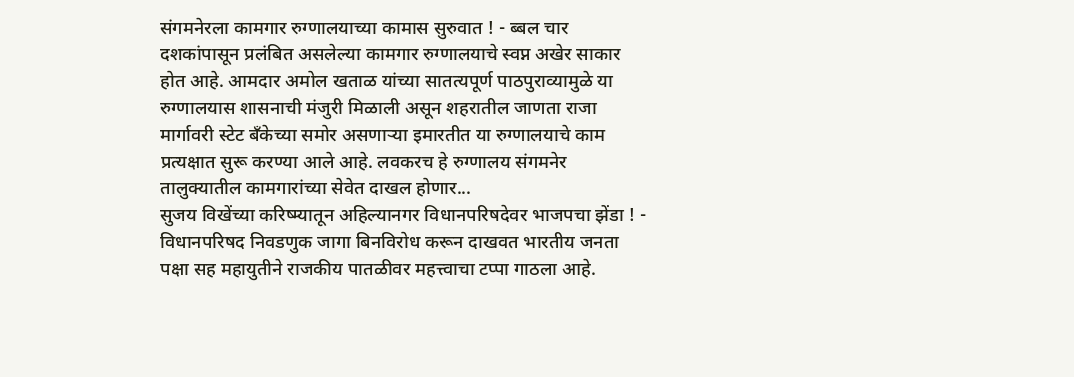संगमनेरला कामगार रुग्णालयाच्या कामास सुरुवात ! - ब्बल चार दशकांपासून प्रलंबित असलेल्या कामगार रुग्णालयाचे स्वप्न अखेर साकार होत आहे. आमदार अमोल खताळ यांच्या सातत्यपूर्ण पाठपुराव्यामुळे या रुग्णालयास शासनाची मंजुरी मिळाली असून शहरातील जाणता राजा मार्गावरी स्टेट बँकेच्या समोर असणाऱ्या इमारतीत या रुग्णालयाचे काम प्रत्यक्षात सुरू करण्या आले आहे. लवकरच हे रुग्णालय संगमनेर तालुक्यातील कामगारांच्या सेवेत दाखल होणार...
सुजय विखेंच्या करिष्म्यातून अहिल्यानगर विधानपरिषदेवर भाजपचा झेंडा ! - विधानपरिषद निवडणुक जागा बिनविरोध करून दाखवत भारतीय जनता पक्षा सह महायुतीने राजकीय पातळीवर महत्त्वाचा टप्पा गाठला आहे.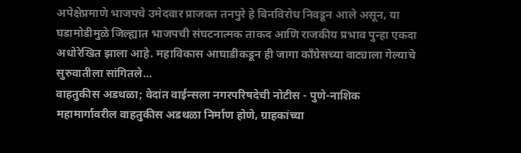अपेक्षेप्रमाणे भाजपचे उमेदवार प्राजक्त तनपुरे हे बिनविरोध निवडून आले असून, या घडामोडीमुळे जिल्ह्यात भाजपची संघटनात्मक ताकद आणि राजकीय प्रभाव पुन्हा एकदा अधोरेखित झाला आहे. महाविकास आघाडीकडून ही जागा काँग्रेसच्या वाट्याला गेल्याचे सुरुवातीला सांगितले...
वाहतुकीस अडथळा; वेदांत वाईन्सला नगरपरिषदेची नोटीस - पुणे-नाशिक महामार्गावरील वाहतुकीस अडथळा निर्माण होणे, ग्राहकांच्या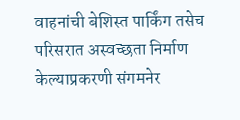वाहनांची बेशिस्त पार्किंग तसेच परिसरात अस्वच्छता निर्माण केल्याप्रकरणी संगमनेर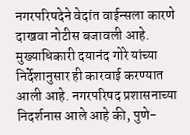नगरपरिषदेने वेदांत वाईन्सला कारणे दाखवा नोटीस बजावली आहे. मुख्याधिकारी दयानंद गोरे यांच्या निर्देशानुसार ही कारवाई करण्यात आली आहे. नगरपरिषद प्रशासनाच्या निदर्शनास आले आहे की, पुणे-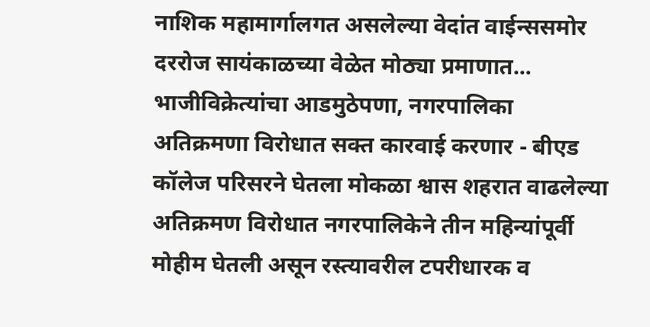नाशिक महामार्गालगत असलेल्या वेदांत वाईन्ससमोर दररोज सायंकाळच्या वेळेत मोठ्या प्रमाणात...
भाजीविक्रेत्यांचा आडमुठेपणा, नगरपालिका अतिक्रमणा विरोधात सक्त कारवाई करणार - बीएड कॉलेज परिसरने घेतला मोकळा श्वास शहरात वाढलेल्या अतिक्रमण विरोधात नगरपालिकेने तीन महिन्यांपूर्वी मोहीम घेतली असून रस्त्यावरील टपरीधारक व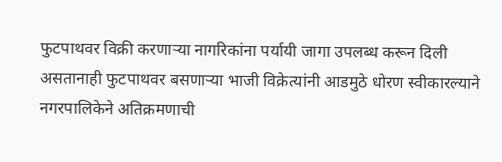फुटपाथवर विक्री करणाऱ्या नागरिकांना पर्यायी जागा उपलब्ध करून दिली असतानाही फुटपाथवर बसणाऱ्या भाजी विक्रेत्यांनी आडमुठे धोरण स्वीकारल्याने नगरपालिकेने अतिक्रमणाची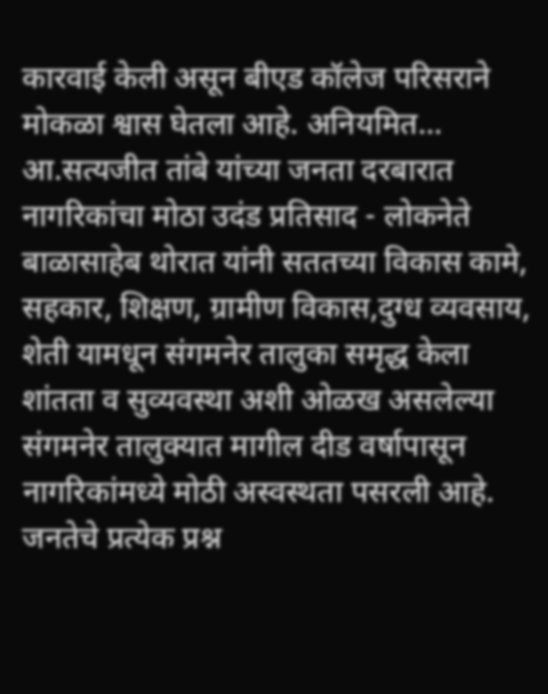कारवाई केली असून बीएड कॉलेज परिसराने मोकळा श्वास घेतला आहे. अनियमित...
आ.सत्यजीत तांबे यांच्या जनता दरबारात नागरिकांचा मोठा उदंड प्रतिसाद - लोकनेते बाळासाहेब थोरात यांनी सततच्या विकास कामे, सहकार, शिक्षण, ग्रामीण विकास,दुग्ध व्यवसाय, शेती यामधून संगमनेर तालुका समृद्ध केला शांतता व सुव्यवस्था अशी ओळख असलेल्या संगमनेर तालुक्यात मागील दीड वर्षापासून नागरिकांमध्ये मोठी अस्वस्थता पसरली आहे. जनतेचे प्रत्येक प्रश्न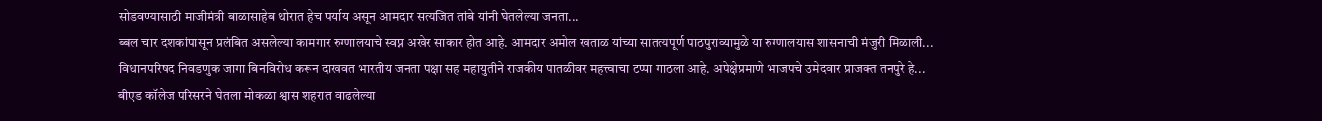सोडवण्यासाठी माजीमंत्री बाळासाहेब थोरात हेच पर्याय असून आमदार सत्यजित तांबे यांनी घेतलेल्या जनता...
ब्बल चार दशकांपासून प्रलंबित असलेल्या कामगार रुग्णालयाचे स्वप्न अखेर साकार होत आहे. आमदार अमोल खताळ यांच्या सातत्यपूर्ण पाठपुराव्यामुळे या रुग्णालयास शासनाची मंजुरी मिळाली...
विधानपरिषद निवडणुक जागा बिनविरोध करून दाखवत भारतीय जनता पक्षा सह महायुतीने राजकीय पातळीवर महत्त्वाचा टप्पा गाठला आहे. अपेक्षेप्रमाणे भाजपचे उमेदवार प्राजक्त तनपुरे हे...
बीएड कॉलेज परिसरने घेतला मोकळा श्वास शहरात वाढलेल्या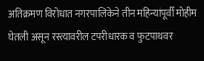अतिक्रमण विरोधात नगरपालिकेने तीन महिन्यांपूर्वी मोहीम घेतली असून रस्त्यावरील टपरीधारक व फुटपाथवर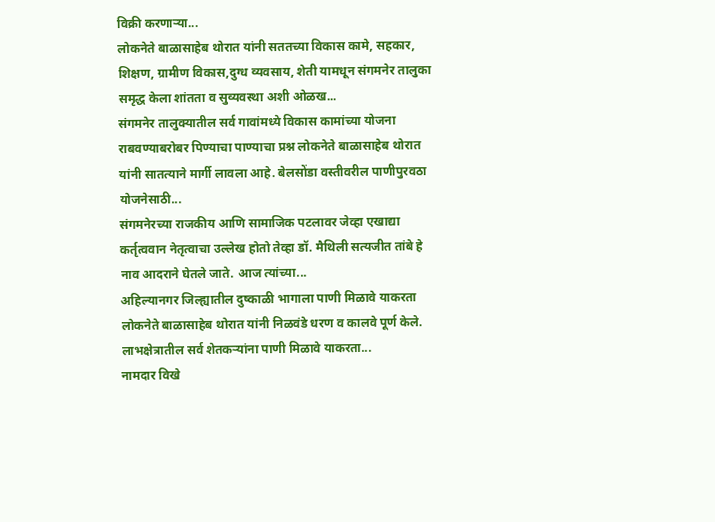विक्री करणाऱ्या...
लोकनेते बाळासाहेब थोरात यांनी सततच्या विकास कामे, सहकार, शिक्षण, ग्रामीण विकास,दुग्ध व्यवसाय, शेती यामधून संगमनेर तालुका समृद्ध केला शांतता व सुव्यवस्था अशी ओळख...
संगमनेर तालुक्यातील सर्व गावांमध्ये विकास कामांच्या योजना राबवण्याबरोबर पिण्याचा पाण्याचा प्रश्न लोकनेते बाळासाहेब थोरात यांनी सातत्याने मार्गी लावला आहे. बेलसोंडा वस्तीवरील पाणीपुरवठा योजनेसाठी...
संगमनेरच्या राजकीय आणि सामाजिक पटलावर जेव्हा एखाद्या कर्तृत्ववान नेतृत्वाचा उल्लेख होतो तेव्हा डॉ. मैथिली सत्यजीत तांबे हे नाव आदराने घेतले जाते. आज त्यांच्या...
अहिल्यानगर जिल्ह्यातील दुष्काळी भागाला पाणी मिळावे याकरता लोकनेते बाळासाहेब थोरात यांनी निळवंडे धरण व कालवे पूर्ण केले. लाभक्षेत्रातील सर्व शेतकऱ्यांना पाणी मिळावे याकरता...
नामदार विखे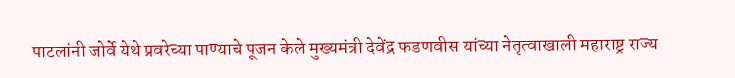पाटलांनी जोर्वे येथे प्रवरेच्या पाण्याचे पूजन केले मुख्यमंत्री देवेंद्र फडणवीस यांच्या नेतृत्वाखाली महाराष्ट्र राज्य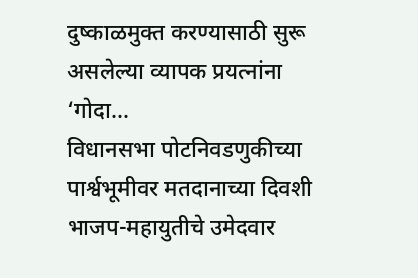दुष्काळमुक्त करण्यासाठी सुरू असलेल्या व्यापक प्रयत्नांना ‘गोदा...
विधानसभा पोटनिवडणुकीच्या पार्श्वभूमीवर मतदानाच्या दिवशी भाजप-महायुतीचे उमेदवार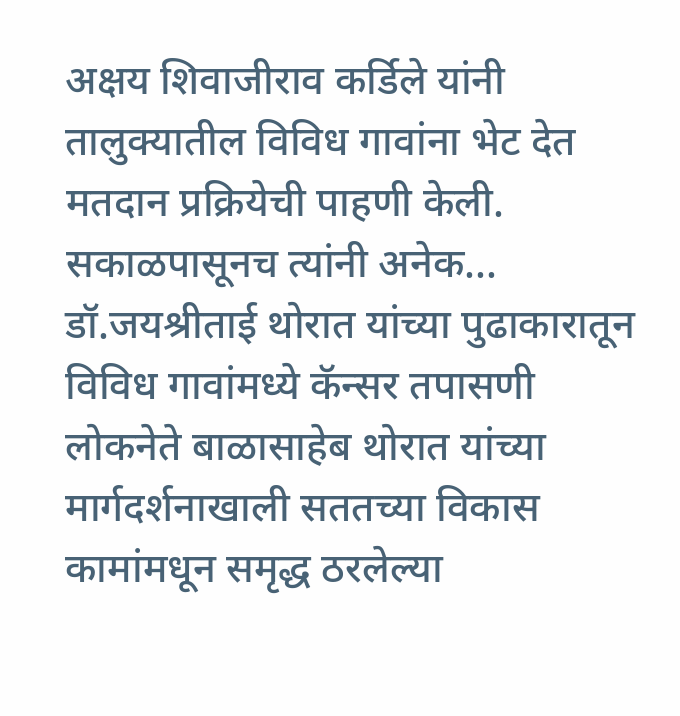अक्षय शिवाजीराव कर्डिले यांनी तालुक्यातील विविध गावांना भेट देत मतदान प्रक्रियेची पाहणी केली. सकाळपासूनच त्यांनी अनेक...
डॉ.जयश्रीताई थोरात यांच्या पुढाकारातून विविध गावांमध्ये कॅन्सर तपासणी लोकनेते बाळासाहेब थोरात यांच्या मार्गदर्शनाखाली सततच्या विकास कामांमधून समृद्ध ठरलेल्या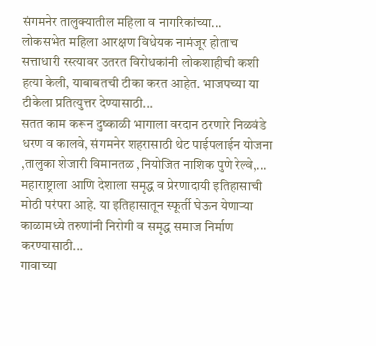संगमनेर तालुक्यातील महिला व नागरिकांच्या...
लोकसभेत महिला आरक्षण विधेयक नामंजूर होताच सत्ताधारी रस्त्यावर उतरत विरोधकांनी लोकशाहीची कशी हत्या केली, याबाबतची टीका करत आहेत. भाजपच्या या टीकेला प्रतित्युत्तर देण्यासाठी...
सतत काम करून दुष्काळी भागाला वरदान ठरणारे निळवंडे धरण व कालवे, संगमनेर शहरासाठी थेट पाईपलाईन योजना ,तालुका शेजारी विमानतळ ,नियोजित नाशिक पुणे रेल्वे,...
महाराष्ट्राला आणि देशाला समृद्ध व प्रेरणादायी इतिहासाची मोठी परंपरा आहे. या इतिहासातून स्फूर्ती घेऊन येणाऱ्या काळामध्ये तरुणांनी निरोगी व समृद्ध समाज निर्माण करण्यासाठी...
गावाच्या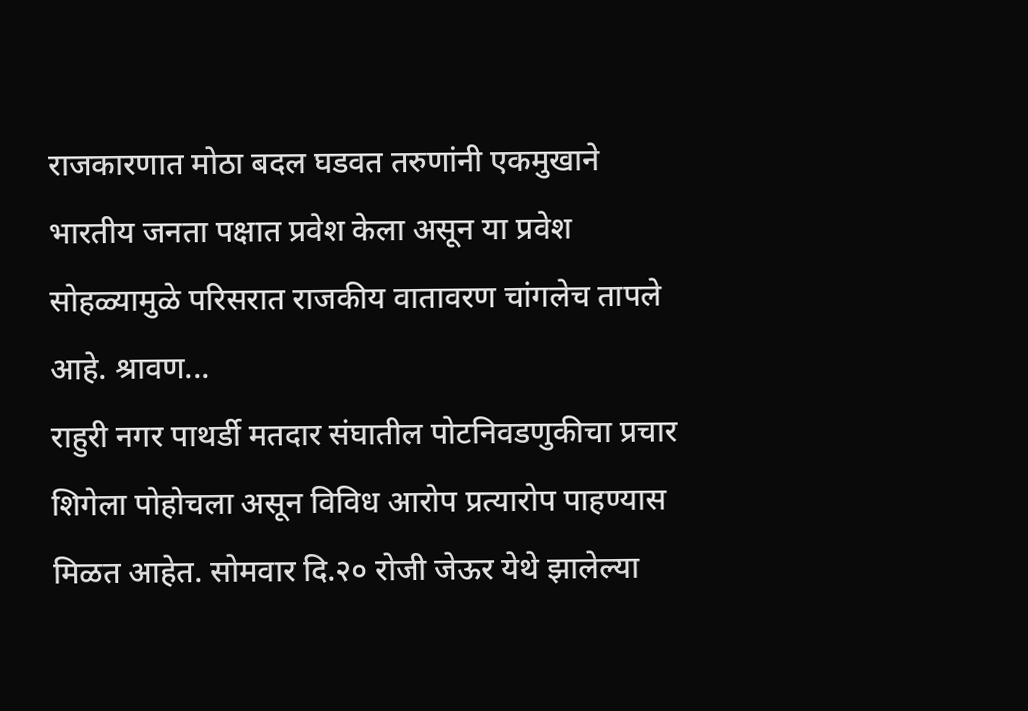राजकारणात मोठा बदल घडवत तरुणांनी एकमुखाने भारतीय जनता पक्षात प्रवेश केला असून या प्रवेश सोहळ्यामुळे परिसरात राजकीय वातावरण चांगलेच तापले आहे. श्रावण...
राहुरी नगर पाथर्डी मतदार संघातील पोटनिवडणुकीचा प्रचार शिगेला पोहोचला असून विविध आरोप प्रत्यारोप पाहण्यास मिळत आहेत. सोमवार दि.२० रोजी जेऊर येथे झालेल्या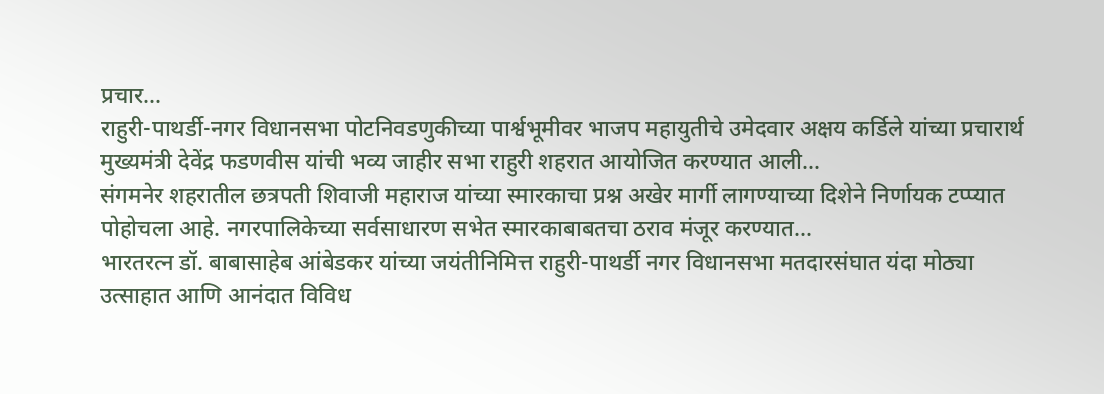प्रचार...
राहुरी-पाथर्डी-नगर विधानसभा पोटनिवडणुकीच्या पार्श्वभूमीवर भाजप महायुतीचे उमेदवार अक्षय कर्डिले यांच्या प्रचारार्थ मुख्यमंत्री देवेंद्र फडणवीस यांची भव्य जाहीर सभा राहुरी शहरात आयोजित करण्यात आली...
संगमनेर शहरातील छत्रपती शिवाजी महाराज यांच्या स्मारकाचा प्रश्न अखेर मार्गी लागण्याच्या दिशेने निर्णायक टप्प्यात पोहोचला आहे. नगरपालिकेच्या सर्वसाधारण सभेत स्मारकाबाबतचा ठराव मंजूर करण्यात...
भारतरत्न डॉ. बाबासाहेब आंबेडकर यांच्या जयंतीनिमित्त राहुरी-पाथर्डी नगर विधानसभा मतदारसंघात यंदा मोठ्या उत्साहात आणि आनंदात विविध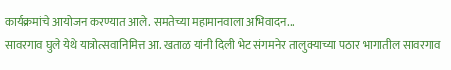कार्यक्रमांचे आयोजन करण्यात आले. समतेच्या महामानवाला अभिवादन...
सावरगाव घुले येथे यात्रोत्सवानिमित्त आ. खताळ यांनी दिली भेट संगमनेर तालुक्याच्या पठार भागातील सावरगाव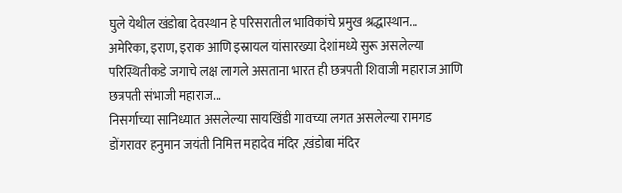घुले येथील खंडोबा देवस्थान हे परिसरातील भाविकांचे प्रमुख श्रद्धास्थान...
अमेरिका, इराण, इराक आणि इस्रायल यांसारख्या देशांमध्ये सुरू असलेल्या परिस्थितीकडे जगाचे लक्ष लागले असताना भारत ही छत्रपती शिवाजी महाराज आणि छत्रपती संभाजी महाराज...
निसर्गाच्या सानिध्यात असलेल्या सायखिंडी गावच्या लगत असलेल्या रामगड डोंगरावर हनुमान जयंती निमित्त महादेव मंदिर ,खंडोबा मंदिर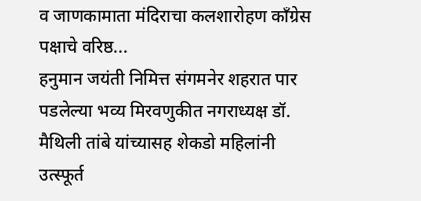व जाणकामाता मंदिराचा कलशारोहण काँग्रेस पक्षाचे वरिष्ठ...
हनुमान जयंती निमित्त संगमनेर शहरात पार पडलेल्या भव्य मिरवणुकीत नगराध्यक्ष डॉ. मैथिली तांबे यांच्यासह शेकडो महिलांनी उत्स्फूर्त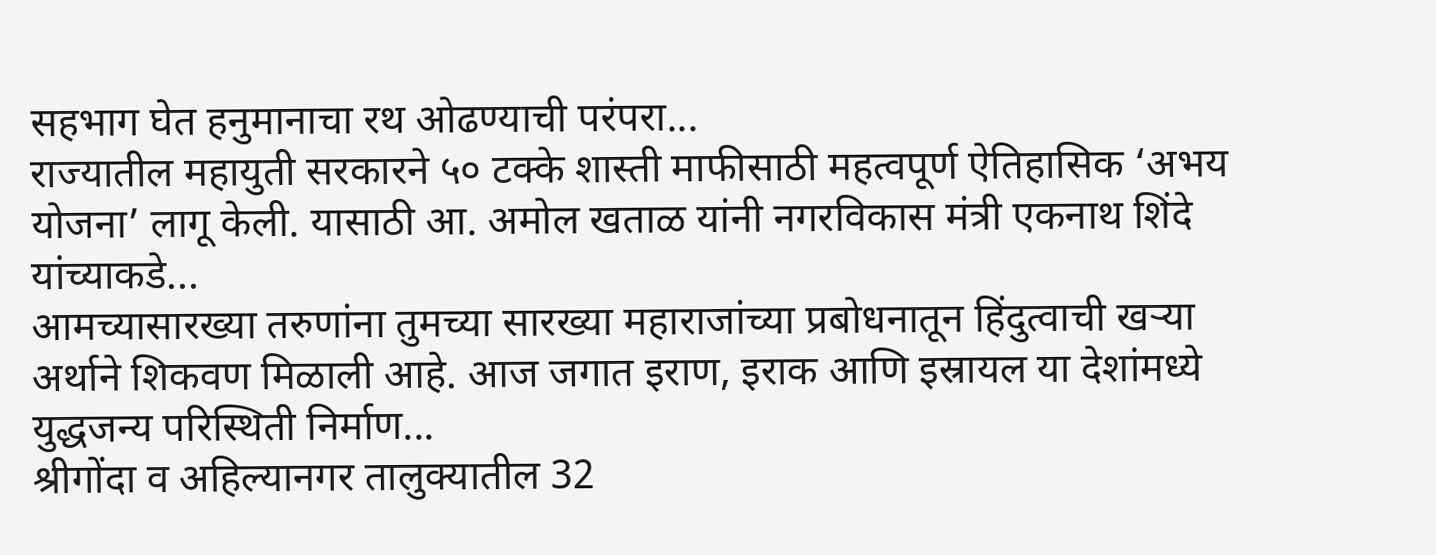सहभाग घेत हनुमानाचा रथ ओढण्याची परंपरा...
राज्यातील महायुती सरकारने ५० टक्के शास्ती माफीसाठी महत्वपूर्ण ऐतिहासिक ‘अभय योजना’ लागू केली. यासाठी आ. अमोल खताळ यांनी नगरविकास मंत्री एकनाथ शिंदे यांच्याकडे...
आमच्यासारख्या तरुणांना तुमच्या सारख्या महाराजांच्या प्रबोधनातून हिंदुत्वाची खऱ्या अर्थाने शिकवण मिळाली आहे. आज जगात इराण, इराक आणि इस्रायल या देशांमध्ये युद्धजन्य परिस्थिती निर्माण...
श्रीगोंदा व अहिल्यानगर तालुक्यातील 32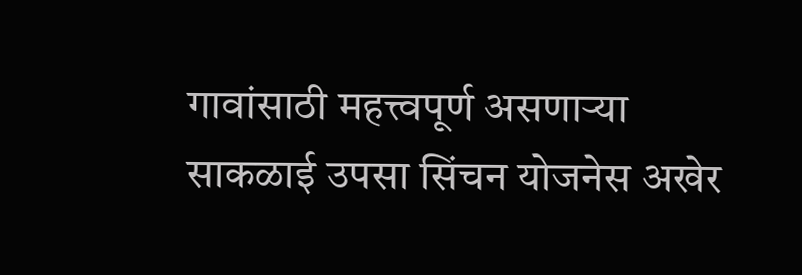गावांसाठी महत्त्वपूर्ण असणाऱ्या साकळाई उपसा सिंचन योजनेस अखेर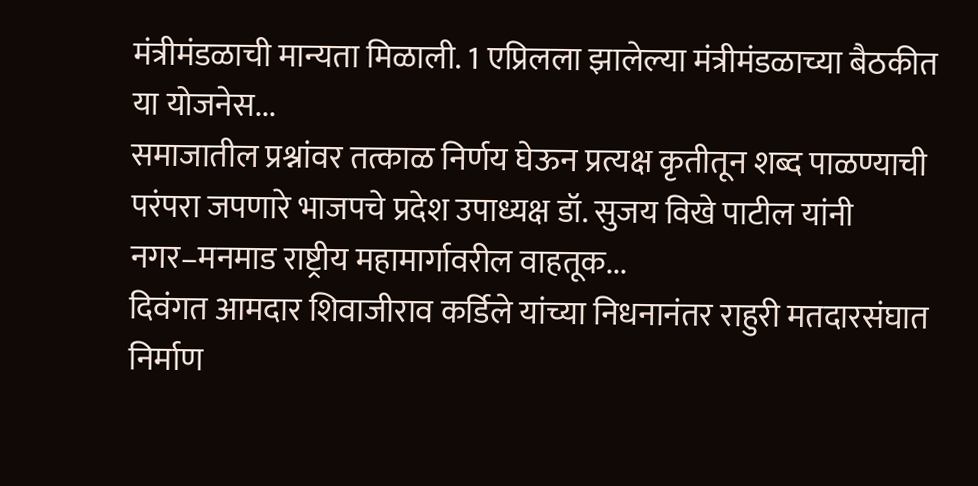मंत्रीमंडळाची मान्यता मिळाली. 1 एप्रिलला झालेल्या मंत्रीमंडळाच्या बैठकीत या योजनेस...
समाजातील प्रश्नांवर तत्काळ निर्णय घेऊन प्रत्यक्ष कृतीतून शब्द पाळण्याची परंपरा जपणारे भाजपचे प्रदेश उपाध्यक्ष डॉ. सुजय विखे पाटील यांनी नगर–मनमाड राष्ट्रीय महामार्गावरील वाहतूक...
दिवंगत आमदार शिवाजीराव कर्डिले यांच्या निधनानंतर राहुरी मतदारसंघात निर्माण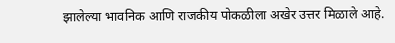झालेल्या भावनिक आणि राजकीय पोकळीला अखेर उत्तर मिळाले आहे.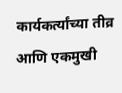कार्यकर्त्यांच्या तीव्र आणि एकमुखी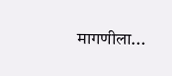मागणीला...